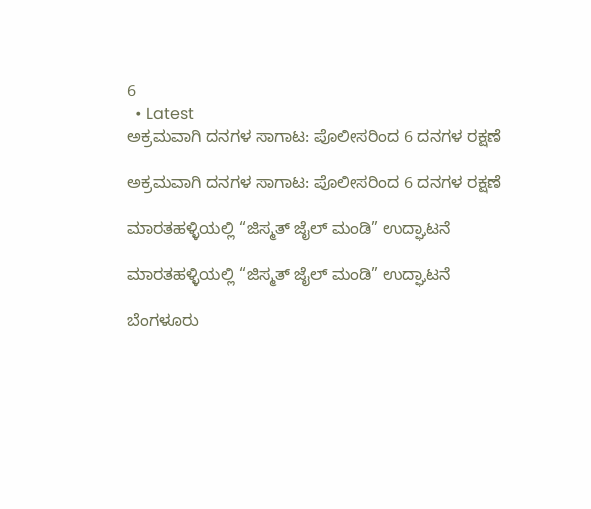6
  • Latest
ಅಕ್ರಮವಾಗಿ ದನಗಳ ಸಾಗಾಟ: ಪೊಲೀಸರಿಂದ 6 ದನಗಳ ರಕ್ಷಣೆ

ಅಕ್ರಮವಾಗಿ ದನಗಳ ಸಾಗಾಟ: ಪೊಲೀಸರಿಂದ 6 ದನಗಳ ರಕ್ಷಣೆ

ಮಾರತಹಳ್ಳಿಯಲ್ಲಿ “ಜಿಸ್ಮತ್ ಜೈಲ್ ಮಂಡಿ” ಉದ್ಘಾಟನೆ

ಮಾರತಹಳ್ಳಿಯಲ್ಲಿ “ಜಿಸ್ಮತ್ ಜೈಲ್ ಮಂಡಿ” ಉದ್ಘಾಟನೆ

ಬೆಂಗಳೂರು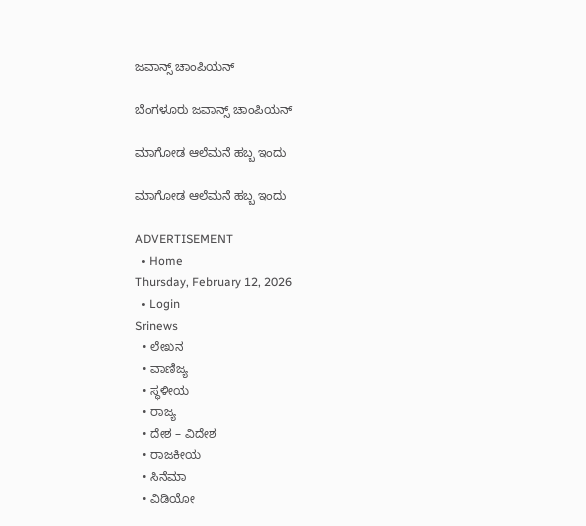ಜವಾನ್ಸ್ ಚಾಂಪಿಯನ್

ಬೆಂಗಳೂರು ಜವಾನ್ಸ್ ಚಾಂಪಿಯನ್

ಮಾಗೋಡ ಆಲೆಮನೆ ಹಬ್ಬ ಇಂದು

ಮಾಗೋಡ ಆಲೆಮನೆ ಹಬ್ಬ ಇಂದು

ADVERTISEMENT
  • Home
Thursday, February 12, 2026
  • Login
Srinews
  • ಲೇಖನ
  • ವಾಣಿಜ್ಯ
  • ಸ್ಥಳೀಯ
  • ರಾಜ್ಯ
  • ದೇಶ – ವಿದೇಶ
  • ರಾಜಕೀಯ
  • ಸಿನೆಮಾ
  • ವಿಡಿಯೋ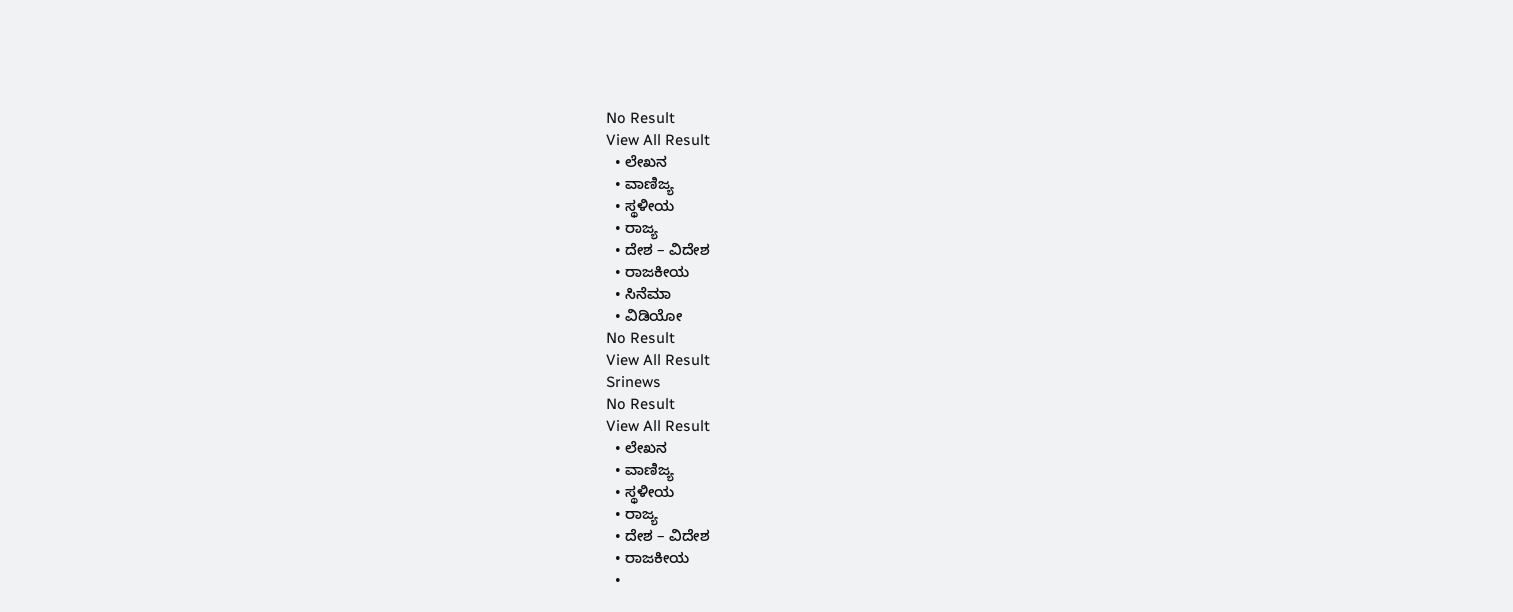No Result
View All Result
  • ಲೇಖನ
  • ವಾಣಿಜ್ಯ
  • ಸ್ಥಳೀಯ
  • ರಾಜ್ಯ
  • ದೇಶ – ವಿದೇಶ
  • ರಾಜಕೀಯ
  • ಸಿನೆಮಾ
  • ವಿಡಿಯೋ
No Result
View All Result
Srinews
No Result
View All Result
  • ಲೇಖನ
  • ವಾಣಿಜ್ಯ
  • ಸ್ಥಳೀಯ
  • ರಾಜ್ಯ
  • ದೇಶ – ವಿದೇಶ
  • ರಾಜಕೀಯ
  •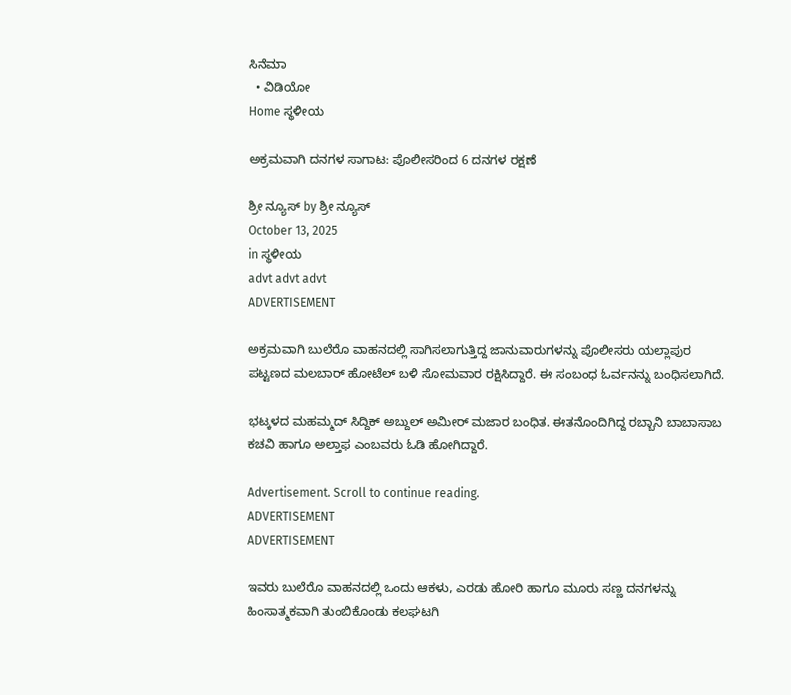ಸಿನೆಮಾ
  • ವಿಡಿಯೋ
Home ಸ್ಥಳೀಯ

ಅಕ್ರಮವಾಗಿ ದನಗಳ ಸಾಗಾಟ: ಪೊಲೀಸರಿಂದ 6 ದನಗಳ ರಕ್ಷಣೆ

ಶ್ರೀ ನ್ಯೂಸ್ by ಶ್ರೀ ನ್ಯೂಸ್
October 13, 2025
in ಸ್ಥಳೀಯ
advt advt advt
ADVERTISEMENT

ಅಕ್ರಮವಾಗಿ ಬುಲೆರೊ ವಾಹನದಲ್ಲಿ ಸಾಗಿಸಲಾಗುತ್ತಿದ್ದ ಜಾನುವಾರುಗಳನ್ನು ಪೊಲೀಸರು ಯಲ್ಲಾಪುರ ಪಟ್ಟಣದ ಮಲಬಾರ್ ಹೋಟೆಲ್ ಬಳಿ ಸೋಮವಾರ ರಕ್ಷಿಸಿದ್ದಾರೆ. ಈ ಸಂಬಂಧ ಓರ್ವನನ್ನು ಬಂಧಿಸಲಾಗಿದೆ.

ಭಟ್ಕಳದ ಮಹಮ್ಮದ್ ಸಿದ್ದಿಕ್ ಅಬ್ದುಲ್ ಅಮೀರ್ ಮಜಾರ ಬಂಧಿತ. ಈತನೊಂದಿಗಿದ್ದ ರಬ್ಬಾನಿ ಬಾಬಾಸಾಬ ಕಚವಿ ಹಾಗೂ ಅಲ್ತಾಫ ಎಂಬವರು ಓಡಿ ಹೋಗಿದ್ದಾರೆ.

Advertisement. Scroll to continue reading.
ADVERTISEMENT
ADVERTISEMENT

ಇವರು ಬುಲೆರೊ ವಾಹನದಲ್ಲಿ ಒಂದು ಆಕಳು, ಎರಡು ಹೋರಿ ಹಾಗೂ ಮೂರು ಸಣ್ಣ ದನಗಳನ್ನು ಹಿಂಸಾತ್ಮಕವಾಗಿ ತುಂಬಿಕೊಂಡು ಕಲಘಟಗಿ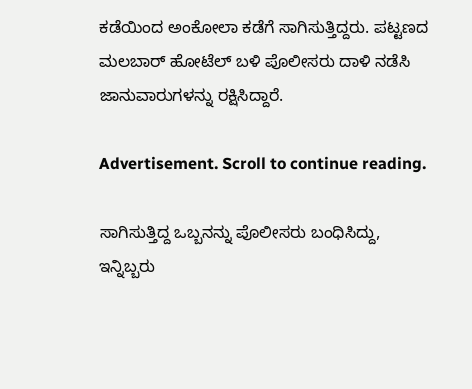ಕಡೆಯಿಂದ ಅಂಕೋಲಾ ಕಡೆಗೆ ಸಾಗಿಸುತ್ತಿದ್ದರು. ಪಟ್ಟಣದ ಮಲಬಾರ್ ಹೋಟೆಲ್ ಬಳಿ ಪೊಲೀಸರು ದಾಳಿ ನಡೆಸಿ ಜಾನುವಾರುಗಳನ್ನು ರಕ್ಷಿಸಿದ್ದಾರೆ.

Advertisement. Scroll to continue reading.

ಸಾಗಿಸುತ್ತಿದ್ದ ಒಬ್ಬನನ್ನು ಪೊಲೀಸರು ಬಂಧಿಸಿದ್ದು, ಇನ್ನಿಬ್ಬರು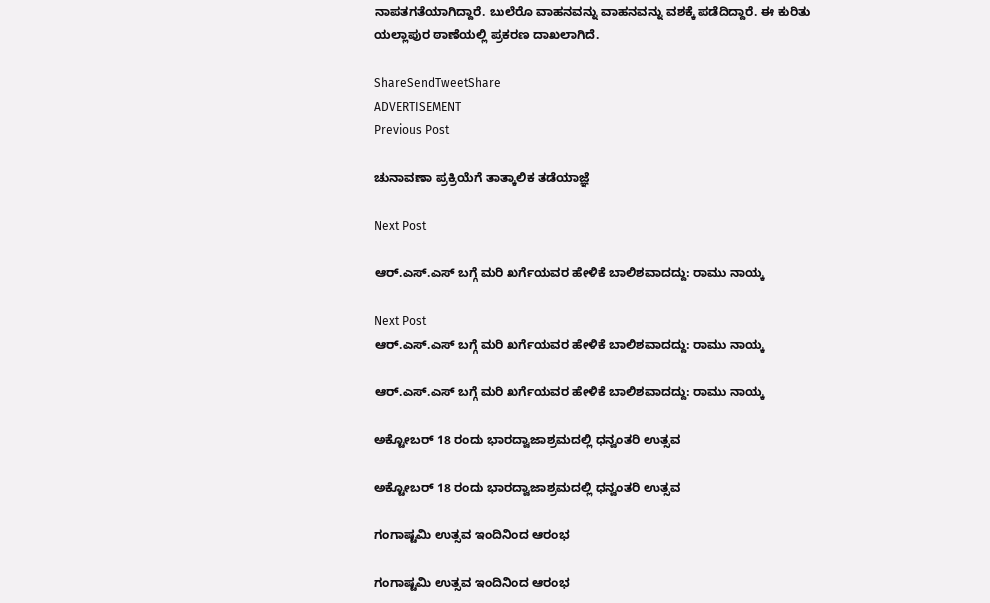ನಾಪತಗತೆಯಾಗಿದ್ದಾರೆ. ಬುಲೆರೊ ವಾಹನವನ್ನು ವಾಹನವನ್ನು ವಶಕ್ಕೆ ಪಡೆದಿದ್ದಾರೆ. ಈ ಕುರಿತು ಯಲ್ಲಾಪುರ ಠಾಣೆಯಲ್ಲಿ ಪ್ರಕರಣ ದಾಖಲಾಗಿದೆ.

ShareSendTweetShare
ADVERTISEMENT
Previous Post

ಚುನಾವಣಾ ಪ್ರಕ್ರಿಯೆಗೆ ತಾತ್ಕಾಲಿಕ ತಡೆಯಾಜ್ಞೆ

Next Post

ಆರ್.ಎಸ್.ಎಸ್ ಬಗ್ಗೆ ಮರಿ ಖರ್ಗೆಯವರ ಹೇಳಿಕೆ ಬಾಲಿಶವಾದದ್ದು: ರಾಮು ನಾಯ್ಕ

Next Post
ಆರ್.ಎಸ್.ಎಸ್ ಬಗ್ಗೆ ಮರಿ ಖರ್ಗೆಯವರ ಹೇಳಿಕೆ ಬಾಲಿಶವಾದದ್ದು: ರಾಮು ನಾಯ್ಕ

ಆರ್.ಎಸ್.ಎಸ್ ಬಗ್ಗೆ ಮರಿ ಖರ್ಗೆಯವರ ಹೇಳಿಕೆ ಬಾಲಿಶವಾದದ್ದು: ರಾಮು ನಾಯ್ಕ

ಅಕ್ಟೋಬರ್ 18 ರಂದು ಭಾರದ್ವಾಜಾಶ್ರಮದಲ್ಲಿ ಧನ್ವಂತರಿ ಉತ್ಸವ

ಅಕ್ಟೋಬರ್ 18 ರಂದು ಭಾರದ್ವಾಜಾಶ್ರಮದಲ್ಲಿ ಧನ್ವಂತರಿ ಉತ್ಸವ

ಗಂಗಾಷ್ಟಮಿ ಉತ್ಸವ ಇಂದಿನಿಂದ ಆರಂಭ

ಗಂಗಾಷ್ಟಮಿ ಉತ್ಸವ ಇಂದಿನಿಂದ ಆರಂಭ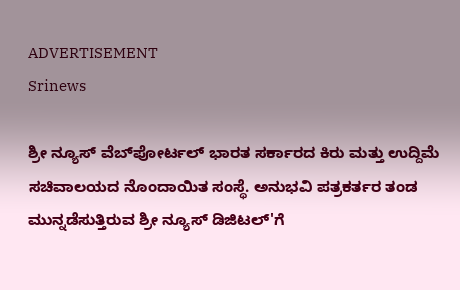ADVERTISEMENT
Srinews

ಶ್ರೀ ನ್ಯೂಸ್ ವೆಬ್‌ಪೋರ್ಟಲ್ ಭಾರತ ಸರ್ಕಾರದ ಕಿರು ಮತ್ತು ಉದ್ದಿಮೆ ಸಚಿವಾಲಯದ ನೊಂದಾಯಿತ ಸಂಸ್ಥೆ. ಅನುಭವಿ ಪತ್ರಕರ್ತರ ತಂಡ ಮುನ್ನಡೆಸುತ್ತಿರುವ ಶ್ರೀ ನ್ಯೂಸ್ ಡಿಜಿಟಲ್'ಗೆ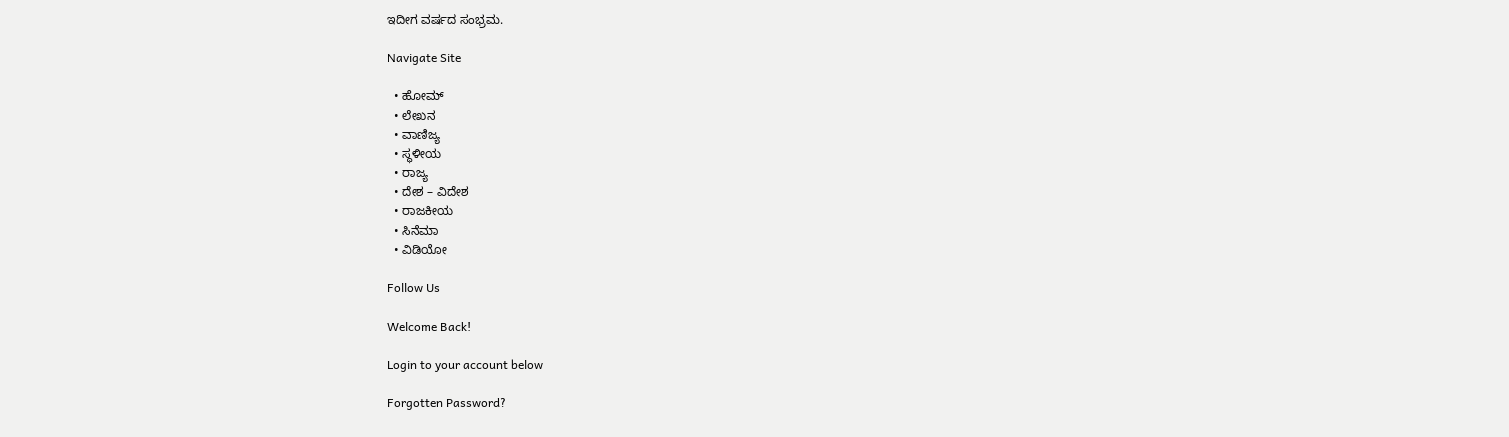ಇದೀಗ ವರ್ಷದ ಸಂಭ್ರಮ.

Navigate Site

  • ಹೋಮ್
  • ಲೇಖನ
  • ವಾಣಿಜ್ಯ
  • ಸ್ಥಳೀಯ
  • ರಾಜ್ಯ
  • ದೇಶ – ವಿದೇಶ
  • ರಾಜಕೀಯ
  • ಸಿನೆಮಾ
  • ವಿಡಿಯೋ

Follow Us

Welcome Back!

Login to your account below

Forgotten Password?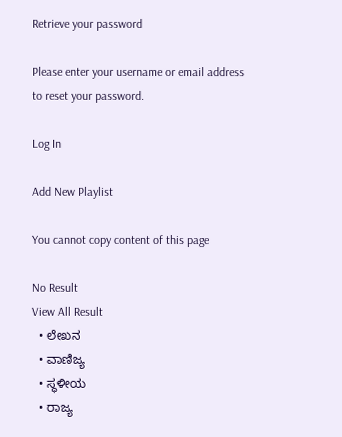Retrieve your password

Please enter your username or email address to reset your password.

Log In

Add New Playlist

You cannot copy content of this page

No Result
View All Result
  • ಲೇಖನ
  • ವಾಣಿಜ್ಯ
  • ಸ್ಥಳೀಯ
  • ರಾಜ್ಯ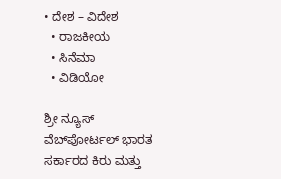• ದೇಶ – ವಿದೇಶ
  • ರಾಜಕೀಯ
  • ಸಿನೆಮಾ
  • ವಿಡಿಯೋ

ಶ್ರೀ ನ್ಯೂಸ್ ವೆಬ್‌ಪೋರ್ಟಲ್ ಭಾರತ ಸರ್ಕಾರದ ಕಿರು ಮತ್ತು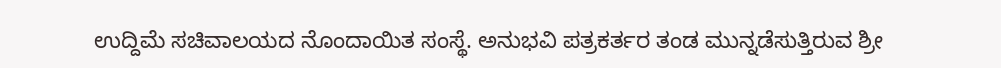ಉದ್ದಿಮೆ ಸಚಿವಾಲಯದ ನೊಂದಾಯಿತ ಸಂಸ್ಥೆ. ಅನುಭವಿ ಪತ್ರಕರ್ತರ ತಂಡ ಮುನ್ನಡೆಸುತ್ತಿರುವ ಶ್ರೀ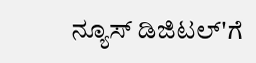ನ್ಯೂಸ್ ಡಿಜಿಟಲ್'ಗೆ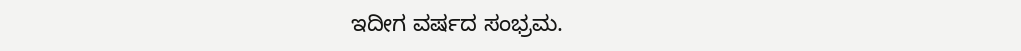ಇದೀಗ ವರ್ಷದ ಸಂಭ್ರಮ.